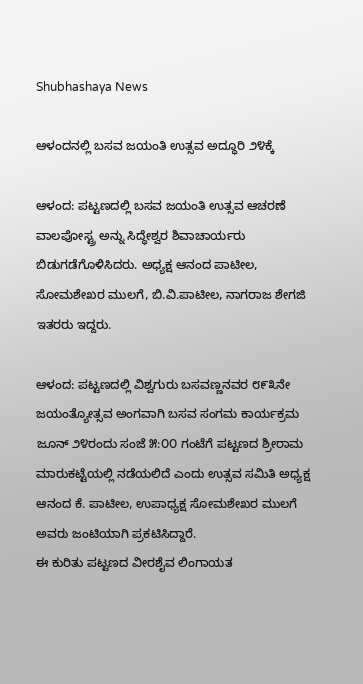Shubhashaya News

ಆಳಂದನಲ್ಲಿ ಬಸವ ಜಯಂತಿ ಉತ್ಸವ ಅದ್ಧೂರಿ ೨೪ಕ್ಕೆ

ಆಳಂದ: ಪಟ್ಟಣದಲ್ಲಿ ಬಸವ ಜಯಂತಿ ಉತ್ಸವ ಆಚರಣೆ ವಾಲಪೋಸ್ಟ್ರ ಅನ್ನು ಸಿದ್ಧೇಶ್ವರ ಶಿವಾಚಾರ್ಯರು ಬಿಡುಗಡೆಗೊಳಿಸಿದರು. ಅಧ್ಯಕ್ಷ ಆನಂದ ಪಾಟೀಲ, ಸೋಮಶೇಖರ ಮುಲಗೆ, ಬಿ.ವಿ.ಪಾಟೀಲ, ನಾಗರಾಜ ಶೇಗಜಿ ಇತರರು ಇದ್ದರು.

ಆಳಂದ: ಪಟ್ಟಣದಲ್ಲಿ ವಿಶ್ವಗುರು ಬಸವಣ್ಣನವರ ೮೯೩ನೇ ಜಯಂತ್ಯೋತ್ಸವ ಅಂಗವಾಗಿ ಬಸವ ಸಂಗಮ ಕಾರ್ಯಕ್ರಮ ಜೂನ್ ೨೪ರಂದು ಸಂಜೆ ೫:೦೦ ಗಂಟೆಗೆ ಪಟ್ಟಣದ ಶ್ರೀರಾಮ ಮಾರುಕಟ್ಟೆಯಲ್ಲಿ ನಡೆಯಲಿದೆ ಎಂದು ಉತ್ಸವ ಸಮಿತಿ ಅಧ್ಯಕ್ಷ ಆನಂದ ಕೆ. ಪಾಟೀಲ, ಉಪಾಧ್ಯಕ್ಷ ಸೋಮಶೇಖರ ಮುಲಗೆ ಅವರು ಜಂಟಿಯಾಗಿ ಪ್ರಕಟಿಸಿದ್ದಾರೆ.
ಈ ಕುರಿತು ಪಟ್ಟಣದ ವೀರಶೈವ ಲಿಂಗಾಯತ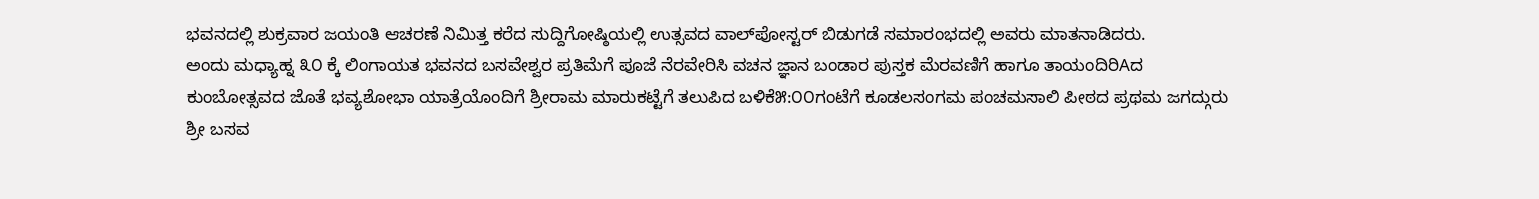ಭವನದಲ್ಲಿ ಶುಕ್ರವಾರ ಜಯಂತಿ ಆಚರಣೆ ನಿಮಿತ್ತ ಕರೆದ ಸುದ್ದಿಗೋಷ್ಠಿಯಲ್ಲಿ ಉತ್ಸವದ ವಾಲ್‌ಪೋಸ್ಟರ್ ಬಿಡುಗಡೆ ಸಮಾರಂಭದಲ್ಲಿ ಅವರು ಮಾತನಾಡಿದರು.
ಅಂದು ಮಧ್ಯಾಹ್ನ ೩೦ ಕ್ಕೆ ಲಿಂಗಾಯತ ಭವನದ ಬಸವೇಶ್ವರ ಪ್ರತಿಮೆಗೆ ಪೂಜೆ ನೆರವೇರಿಸಿ ವಚನ ಜ್ಞಾನ ಬಂಡಾರ ಪುಸ್ತಕ ಮೆರವಣಿಗೆ ಹಾಗೂ ತಾಯಂದಿರಿAದ ಕುಂಬೋತ್ಸವದ ಜೊತೆ ಭವ್ಯಶೋಭಾ ಯಾತ್ರೆಯೊಂದಿಗೆ ಶ್ರೀರಾಮ ಮಾರುಕಟ್ಟೆಗೆ ತಲುಪಿದ ಬಳಿಕೆ೫:೦೦ಗಂಟೆಗೆ ಕೂಡಲಸಂಗಮ ಪಂಚಮಸಾಲಿ ಪೀಠದ ಪ್ರಥಮ ಜಗದ್ಗುರು ಶ್ರೀ ಬಸವ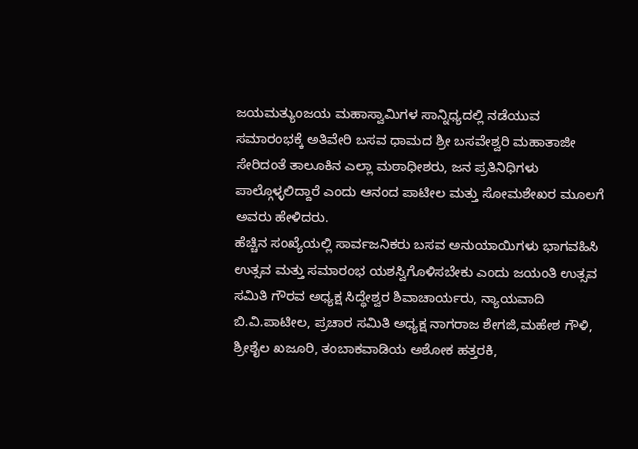ಜಯಮತ್ಯುಂಜಯ ಮಹಾಸ್ವಾಮಿಗಳ ಸಾನ್ನಿಧ್ಯದಲ್ಲಿ ನಡೆಯುವ ಸಮಾರಂಭಕ್ಕೆ ಅತಿವೇರಿ ಬಸವ ಧಾಮದ ಶ್ರೀ ಬಸವೇಶ್ವರಿ ಮಹಾತಾಜೀ ಸೇರಿದಂತೆ ತಾಲೂಕಿನ ಎಲ್ಲಾ ಮಠಾಧೀಶರು, ಜನ ಪ್ರತಿನಿಧಿಗಳು ಪಾಲ್ಗೊಳ್ಳಲಿದ್ದಾರೆ ಎಂದು ಆನಂದ ಪಾಟೀಲ ಮತ್ತು ಸೋಮಶೇಖರ ಮೂಲಗೆ ಅವರು ಹೇಳಿದರು.
ಹೆಚ್ಚಿನ ಸಂಖ್ಯೆಯಲ್ಲಿ ಸಾರ್ವಜನಿಕರು ಬಸವ ಅನುಯಾಯಿಗಳು ಭಾಗವಹಿಸಿ ಉತ್ಸವ ಮತ್ತು ಸಮಾರಂಭ ಯಶಸ್ವಿಗೊಳಿಸಬೇಕು ಎಂದು ಜಯಂತಿ ಉತ್ಸವ ಸಮಿತಿ ಗೌರವ ಅಧ್ಯಕ್ಷ ಸಿದ್ಧೇಶ್ವರ ಶಿವಾಚಾರ್ಯರು, ನ್ಯಾಯವಾದಿ ಬಿ.ವಿ.ಪಾಟೀಲ, ಪ್ರಚಾರ ಸಮಿತಿ ಅಧ್ಯಕ್ಷ ನಾಗರಾಜ ಶೇಗಜಿ,ಮಹೇಶ ಗೌಳಿ, ಶ್ರೀಶೈಲ ಖಜೂರಿ, ತಂಬಾಕವಾಡಿಯ ಅಶೋಕ ಹತ್ತರಕಿ,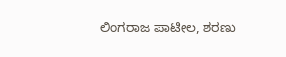ಲಿಂಗರಾಜ ಪಾಟೀಲ, ಶರಣು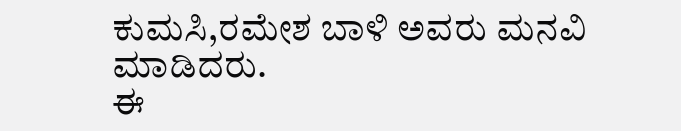ಕುಮಸಿ,ರಮೇಶ ಬಾಳಿ ಅವರು ಮನವಿ ಮಾಡಿದರು.
ಈ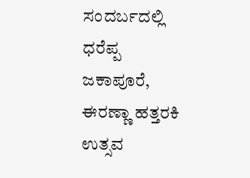ಸಂದರ್ಬದಲ್ಲಿ ಧರೆಪ್ಪ ಜಕಾಪೂರೆ, ಈರಣ್ಣಾ ಹತ್ತರಕಿ ಉತ್ಸವ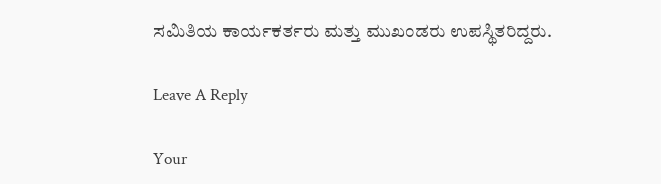ಸಮಿತಿಯ ಕಾರ್ಯಕರ್ತರು ಮತ್ತು ಮುಖಂಡರು ಉಪಸ್ಥಿತರಿದ್ದರು.

Leave A Reply

Your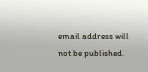email address will not be published.